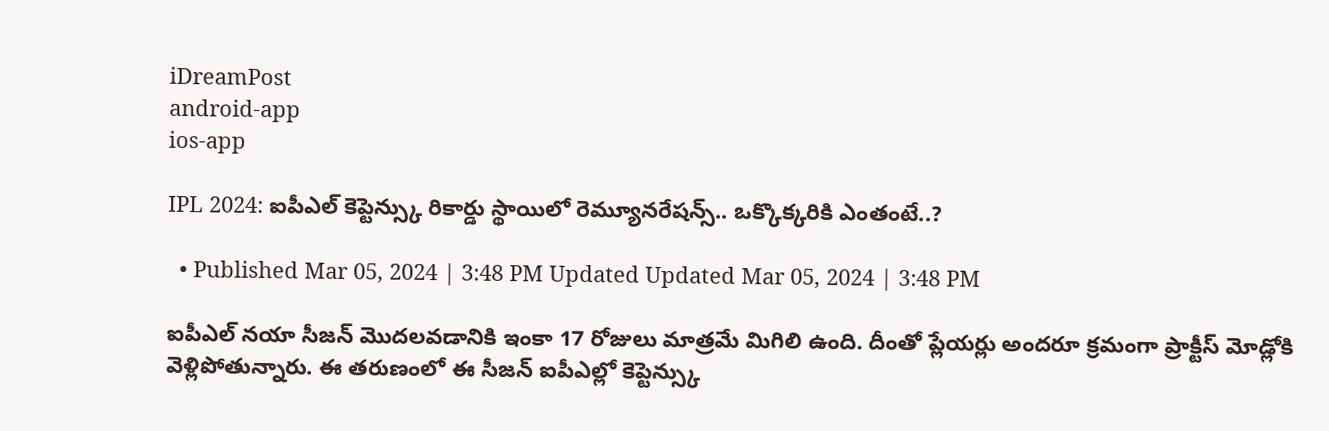iDreamPost
android-app
ios-app

IPL 2024: ఐపీఎల్ కెప్టెన్స్కు రికార్డు స్థాయిలో రెమ్యూనరేషన్స్.. ఒక్కొక్కరికి ఎంతంటే..?

  • Published Mar 05, 2024 | 3:48 PM Updated Updated Mar 05, 2024 | 3:48 PM

ఐపీఎల్ నయా సీజన్ మొదలవడానికి ఇంకా 17 రోజులు మాత్రమే మిగిలి ఉంది. దీంతో ప్లేయర్లు అందరూ క్రమంగా ప్రాక్టీస్ మోడ్లోకి వెళ్లిపోతున్నారు. ఈ తరుణంలో ఈ సీజన్ ఐపీఎల్లో కెప్టెన్స్కు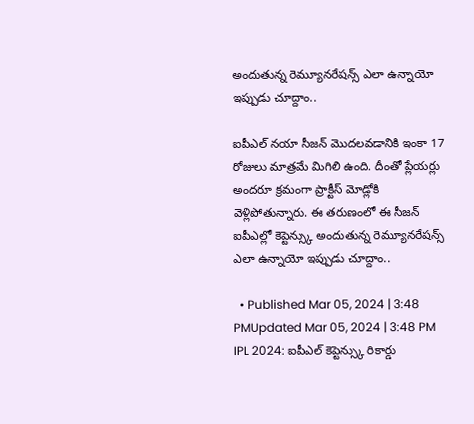అందుతున్న రెమ్యూనరేషన్స్ ఎలా ఉన్నాయో ఇప్పుడు చూద్దాం..

ఐపీఎల్ నయా సీజన్ మొదలవడానికి ఇంకా 17 రోజులు మాత్రమే మిగిలి ఉంది. దీంతో ప్లేయర్లు అందరూ క్రమంగా ప్రాక్టీస్ మోడ్లోకి వెళ్లిపోతున్నారు. ఈ తరుణంలో ఈ సీజన్ ఐపీఎల్లో కెప్టెన్స్కు అందుతున్న రెమ్యూనరేషన్స్ ఎలా ఉన్నాయో ఇప్పుడు చూద్దాం..

  • Published Mar 05, 2024 | 3:48 PMUpdated Mar 05, 2024 | 3:48 PM
IPL 2024: ఐపీఎల్ కెప్టెన్స్కు రికార్డు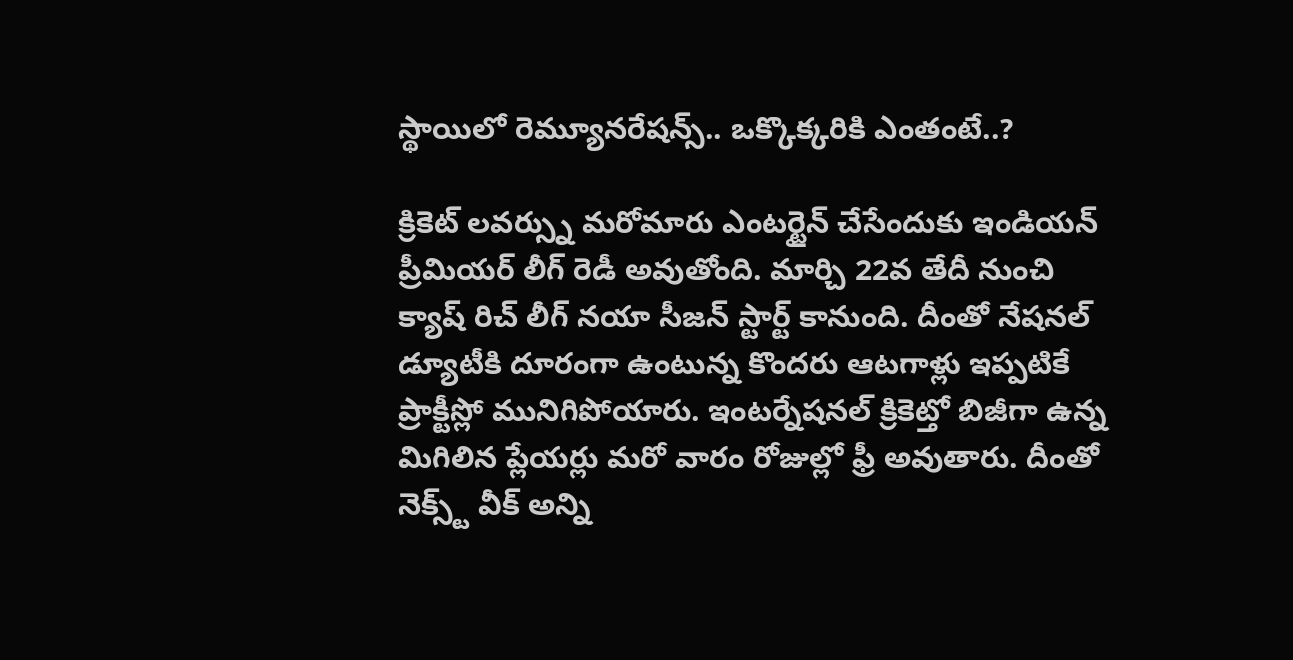స్థాయిలో రెమ్యూనరేషన్స్.. ఒక్కొక్కరికి ఎంతంటే..?

క్రికెట్ లవర్స్ను మరోమారు ఎంటర్టైన్ చేసేందుకు ఇండియన్ ప్రీమియర్ లీగ్ రెడీ అవుతోంది. మార్చి 22వ తేదీ నుంచి క్యాష్ రిచ్ లీగ్ నయా సీజన్ స్టార్ట్ కానుంది. దీంతో నేషనల్ డ్యూటీకి దూరంగా ఉంటున్న కొందరు ఆటగాళ్లు ఇప్పటికే ప్రాక్టీస్లో మునిగిపోయారు. ఇంటర్నేషనల్ క్రికెట్తో బిజీగా ఉన్న మిగిలిన ప్లేయర్లు మరో వారం రోజుల్లో ఫ్రీ అవుతారు. దీంతో నెక్స్ట్ వీక్ అన్ని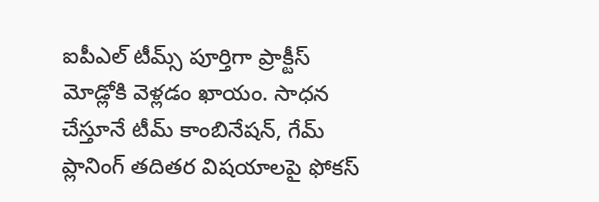ఐపీఎల్ టీమ్స్ పూర్తిగా ప్రాక్టీస్ మోడ్లోకి వెళ్లడం ఖాయం. సాధన చేస్తూనే టీమ్ కాంబినేషన్, గేమ్ ప్లానింగ్ తదితర విషయాలపై ఫోకస్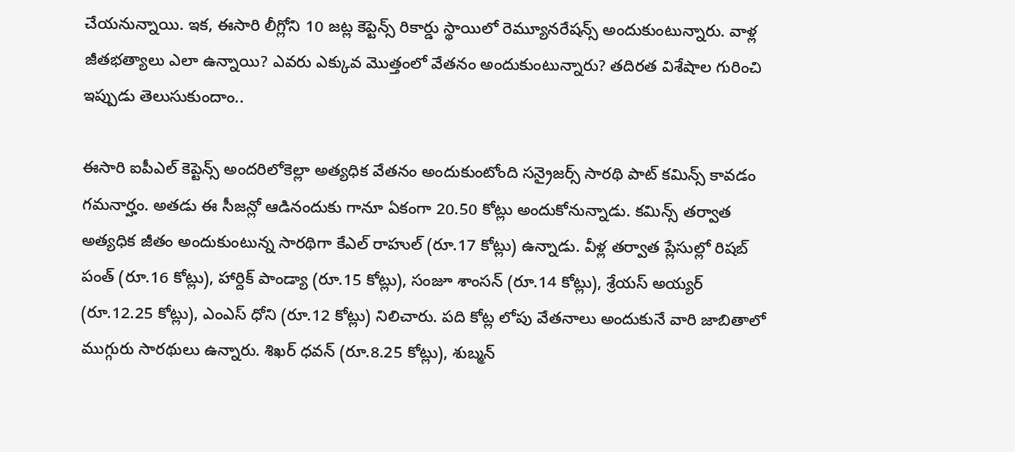చేయనున్నాయి. ఇక, ఈసారి లీగ్లోని 10 జట్ల కెప్టెన్స్ రికార్డు స్థాయిలో రెమ్యూనరేషన్స్ అందుకుంటున్నారు. వాళ్ల జీతభత్యాలు ఎలా ఉన్నాయి? ఎవరు ఎక్కువ మొత్తంలో వేతనం అందుకుంటున్నారు? తదిరత విశేషాల గురించి ఇప్పుడు తెలుసుకుందాం..

ఈసారి ఐపీఎల్ కెప్టెన్స్ అందరిలోకెల్లా అత్యధిక వేతనం అందుకుంటోంది సన్రైజర్స్ సారథి పాట్ కమిన్స్ కావడం గమనార్హం. అతడు ఈ సీజన్లో ఆడినందుకు గానూ ఏకంగా 20.50 కోట్లు అందుకోనున్నాడు. కమిన్స్ తర్వాత అత్యధిక జీతం అందుకుంటున్న సారథిగా కేఎల్ రాహుల్ (రూ.17 కోట్లు) ఉన్నాడు. వీళ్ల తర్వాత ప్లేసుల్లో రిషబ్ పంత్ (రూ.16 కోట్లు), హార్దిక్ పాండ్యా (రూ.15 కోట్లు), సంజూ శాంసన్ (రూ.14 కోట్లు), శ్రేయస్ అయ్యర్ (రూ.12.25 కోట్లు), ఎంఎస్ ధోని (రూ.12 కోట్లు) నిలిచారు. పది కోట్ల లోపు వేతనాలు అందుకునే వారి జాబితాలో ముగ్గురు సారథులు ఉన్నారు. శిఖర్ ధవన్ (రూ.8.25 కోట్లు), శుబ్మన్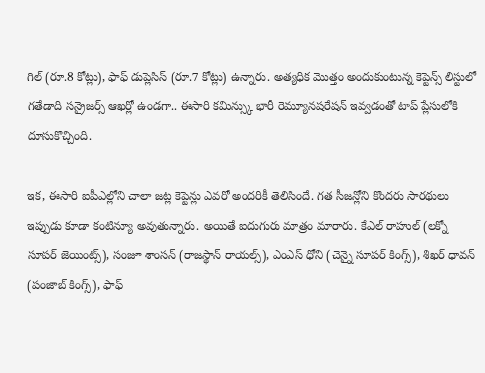గిల్ (రూ.8 కోట్లు), ఫాఫ్ డుప్లెసిస్ (రూ.7 కోట్లు) ఉన్నారు. అత్యధిక మొత్తం అందుకుంటున్న కెప్టెన్స్ లిస్టులో గతేడాది సన్రైజర్స్ ఆఖర్లో ఉండగా.. ఈసారి కమిన్స్కు భారీ రెమ్యూనషరేషన్ ఇవ్వడంతో టాప్ ప్లేసులోకి దూసుకొచ్చింది.

ఇక, ఈసారి ఐపీఎల్లోని చాలా జట్ల కెప్టెన్లు ఎవరో అందరికీ తెలిసిందే. గత సీజన్లోని కొందరు సారథులు ఇప్పుడు కూడా కంటిన్యూ అవుతున్నారు. అయితే ఐదుగురు మాత్రం మారారు. కేఎల్ రాహుల్ (లక్నో సూపర్ జెయింట్స్), సంజూ శాంసన్ (రాజస్థాన్ రాయల్స్), ఎంఎస్ ధోని (చెన్నై సూపర్ కింగ్స్), శిఖర్ ధావన్ (పంజాబ్ కింగ్స్), ఫాఫ్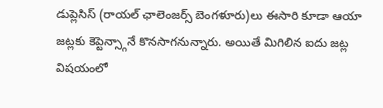డుప్లెసిస్ (రాయల్ ఛాలెంజర్స్ బెంగళూరు)లు ఈసారి కూడా ఆయా జట్లకు కెప్టెన్స్గానే కొనసాగనున్నారు. అయితే మిగిలిన ఐదు జట్ల విషయంలో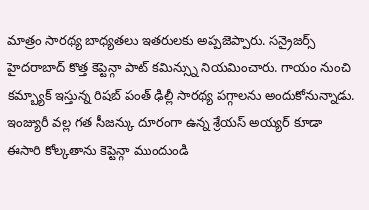మాత్రం సారథ్య బాధ్యతలు ఇతరులకు అప్పజెప్పారు. సన్రైజర్స్ హైదరాబాద్ కొత్త కెప్టెన్గా పాట్ కమిన్స్ను నియమించారు. గాయం నుంచి కమ్బ్యాక్ ఇస్తున్న రిషబ్ పంత్ ఢిల్లీ సారథ్య పగ్గాలను అందుకోనున్నాడు. ఇంజ్యురీ వల్ల గత సీజన్కు దూరంగా ఉన్న శ్రేయస్ అయ్యర్ కూడా ఈసారి కోల్కతాను కెప్టెన్గా ముందుండి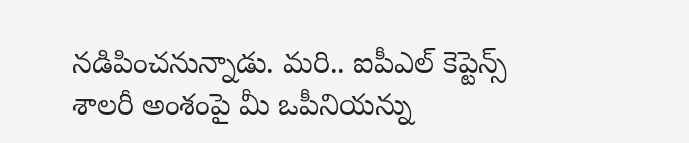నడిపించనున్నాడు. మరి.. ఐపీఎల్ కెప్టెన్స్ శాలరీ అంశంపై మీ ఒపీనియన్ను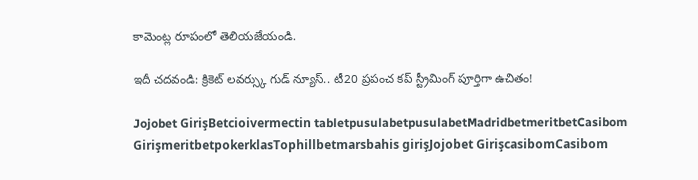కామెంట్ల రూపంలో తెలియజేయండి.

ఇదీ చదవండి: క్రికెట్ లవర్స్కు గుడ్ న్యూస్.. టీ20 ప్రపంచ కప్ స్ట్రీమింగ్ పూర్తిగా ఉచితం!

Jojobet GirişBetcioivermectin tabletpusulabetpusulabetMadridbetmeritbetCasibom GirişmeritbetpokerklasTophillbetmarsbahis girişJojobet GirişcasibomCasibom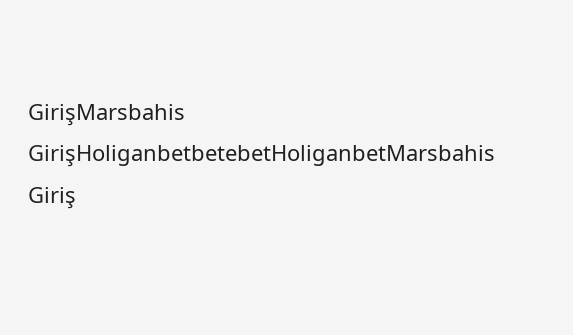GirişMarsbahis GirişHoliganbetbetebetHoliganbetMarsbahis Giriş